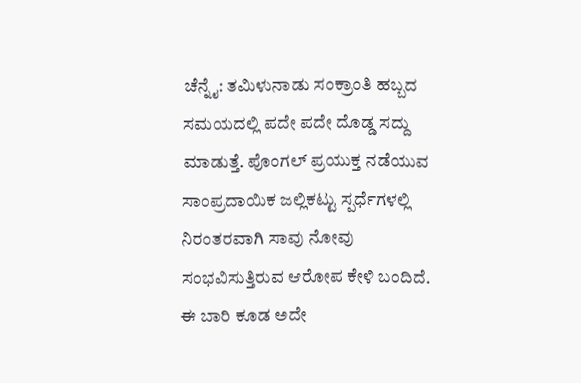ಚೆನ್ನೈ: ತಮಿಳುನಾಡು ಸಂಕ್ರಾಂತಿ ಹಬ್ಬದ ಸಮಯದಲ್ಲಿ ಪದೇ ಪದೇ ದೊಡ್ಡ ಸದ್ದು ಮಾಡುತ್ತೆ. ಪೊಂಗಲ್ ಪ್ರಯುಕ್ತ ನಡೆಯುವ ಸಾಂಪ್ರದಾಯಿಕ ಜಲ್ಲಿಕಟ್ಟು ಸ್ಪರ್ಧೆಗಳಲ್ಲಿ ನಿರಂತರವಾಗಿ ಸಾವು ನೋವು ಸಂಭವಿಸುತ್ತಿರುವ ಆರೋಪ ಕೇಳಿ ಬಂದಿದೆ. ಈ ಬಾರಿ ಕೂಡ ಅದೇ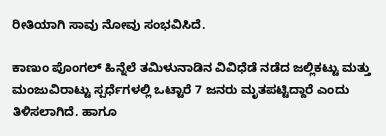ರೀತಿಯಾಗಿ ಸಾವು ನೋವು ಸಂಭವಿಸಿದೆ.

ಕಾಣುಂ ಪೊಂಗಲ್ ಹಿನ್ನೆಲೆ ತಮಿಳುನಾಡಿನ ವಿವಿಧೆಡೆ ನಡೆದ ಜಲ್ಲಿಕಟ್ಟು ಮತ್ತು ಮಂಜುವಿರಾಟ್ಟು ಸ್ಪರ್ಧೆಗಳಲ್ಲಿ ಒಟ್ಟಾರೆ 7 ಜನರು ಮೃತಪಟ್ಟಿದ್ದಾರೆ ಎಂದು ತಿಳಿಸಲಾಗಿದೆ. ಹಾಗೂ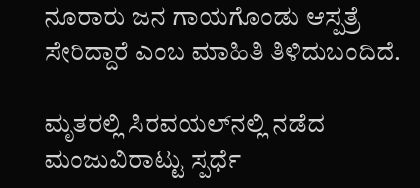ನೂರಾರು ಜನ ಗಾಯಗೊಂಡು ಆಸ್ಪತ್ರೆ ಸೇರಿದ್ದಾರೆ ಎಂಬ ಮಾಹಿತಿ ತಿಳಿದುಬಂದಿದೆ.

ಮೃತರಲ್ಲಿ ಸಿರವಯಲ್‌ನಲ್ಲಿ ನಡೆದ ಮಂಜುವಿರಾಟ್ಟು ಸ್ಪರ್ಧೆ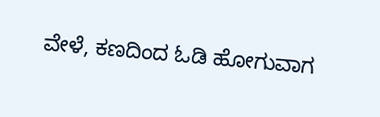ವೇಳೆ, ಕಣದಿಂದ ಓಡಿ ಹೋಗುವಾಗ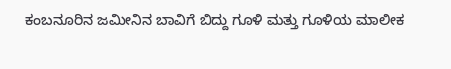ಕಂಬನೂರಿನ ಜಮೀನಿನ ಬಾವಿಗೆ ಬಿದ್ದು ಗೂಳಿ ಮತ್ತು ಗೂಳಿಯ ಮಾಲೀಕ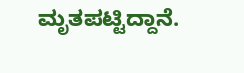ಮೃತಪಟ್ಟಿದ್ದಾನೆ.